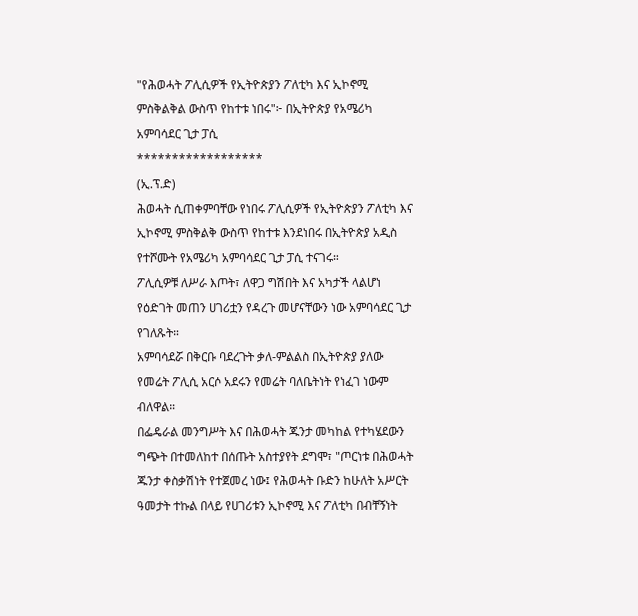"የሕወሓት ፖሊሲዎች የኢትዮጵያን ፖለቲካ እና ኢኮኖሚ ምስቅልቅል ውስጥ የከተቱ ነበሩ"፦ በኢትዮጵያ የአሜሪካ አምባሳደር ጊታ ፓሲ
******************
(ኢ.ፕ.ድ)
ሕወሓት ሲጠቀምባቸው የነበሩ ፖሊሲዎች የኢትዮጵያን ፖለቲካ እና ኢኮኖሚ ምስቅልቅ ውስጥ የከተቱ እንደነበሩ በኢትዮጵያ አዲስ የተሾሙት የአሜሪካ አምባሳደር ጊታ ፓሲ ተናገሩ።
ፖሊሲዎቹ ለሥራ እጦት፣ ለዋጋ ግሽበት እና አካታች ላልሆነ የዕድገት መጠን ሀገሪቷን የዳረጉ መሆናቸውን ነው አምባሳደር ጊታ የገለጹት።
አምባሳደሯ በቅርቡ ባደረጉት ቃለ-ምልልስ በኢትዮጵያ ያለው የመሬት ፖሊሲ አርሶ አደሩን የመሬት ባለቤትነት የነፈገ ነውም ብለዋል።
በፌዴራል መንግሥት እና በሕወሓት ጁንታ መካከል የተካሄደውን ግጭት በተመለከተ በሰጡት አስተያየት ደግሞ፣ "ጦርነቱ በሕወሓት ጁንታ ቀስቃሽነት የተጀመረ ነው፤ የሕወሓት ቡድን ከሁለት አሥርት ዓመታት ተኩል በላይ የሀገሪቱን ኢኮኖሚ እና ፖለቲካ በብቸኝነት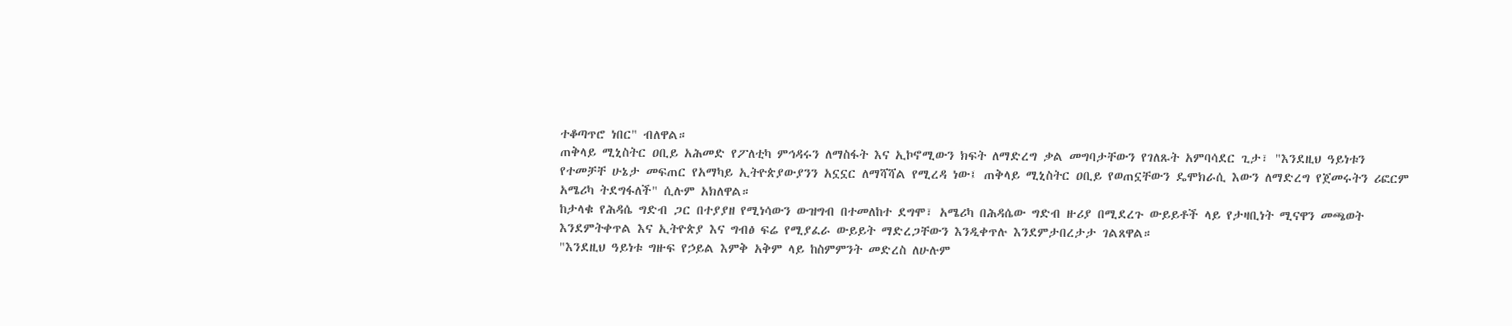ተቆጣጥሮ ነበር" ብለዋል።
ጠቅላይ ሚኒስትር ዐቢይ አሕመድ የፖለቲካ ምኅዳሩን ለማስፋት እና ኢኮኖሚውን ክፍት ለማድረግ ቃል መግባታቸውን የገለጹት አምባሳደር ጊታ፣ "እንደዚህ ዓይነቱን የተመቻቸ ሁኔታ መፍጠር የአማካይ ኢትዮጵያውያንን አኗኗር ለማሻሻል የሚረዳ ነው፤ ጠቅላይ ሚኒስትር ዐቢይ የወጠኗቸውን ዴሞክራሲ እውን ለማድረግ የጀመሩትን ሪፎርም አሜሪካ ትደግፋለች" ሲሉም አክለዋል።
ከታላቁ የሕዳሴ ግድብ ጋር በተያያዘ የሚነሳውን ውዝግብ በተመለከተ ደግሞ፣ አሜሪካ በሕዳሴው ግድብ ዙሪያ በሚደረጉ ውይይቶች ላይ የታዛቢነት ሚናዋን መጫወት እንደምትቀጥል እና ኢትዮጵያ እና ግብፅ ፍሬ የሚያፈራ ውይይት ማድረጋቸውን እንዲቀጥሉ እንደምታበረታታ ገልጸዋል።
"እንደዚህ ዓይነቱ ግዙፍ የኃይል እምቅ አቅም ላይ ከስምምንት መድረስ ለሁሉም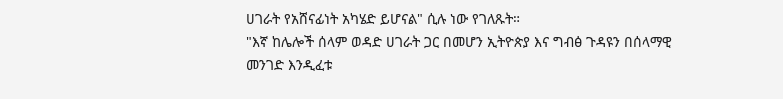ሀገራት የአሸናፊነት አካሄድ ይሆናል" ሲሉ ነው የገለጹት።
"እኛ ከሌሎች ሰላም ወዳድ ሀገራት ጋር በመሆን ኢትዮጵያ እና ግብፅ ጉዳዩን በሰላማዊ መንገድ እንዲፈቱ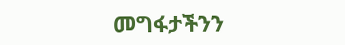መግፋታችንን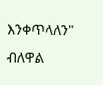እንቀጥላለን" ብለዋል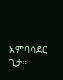አምባሳደር ጊታ።